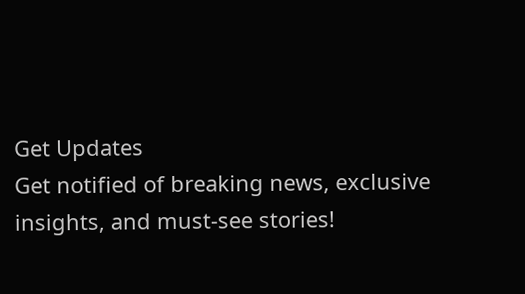Get Updates
Get notified of breaking news, exclusive insights, and must-see stories!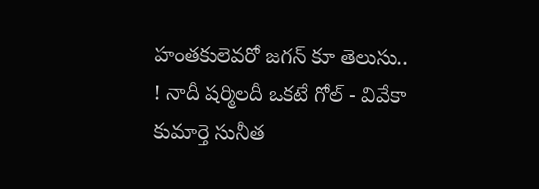హంతకులెవరో జగన్ కూ తెలుసు.. ! నాదీ షర్మిలదీ ఒకటే గోల్ - వివేకా కుమార్తె సునీత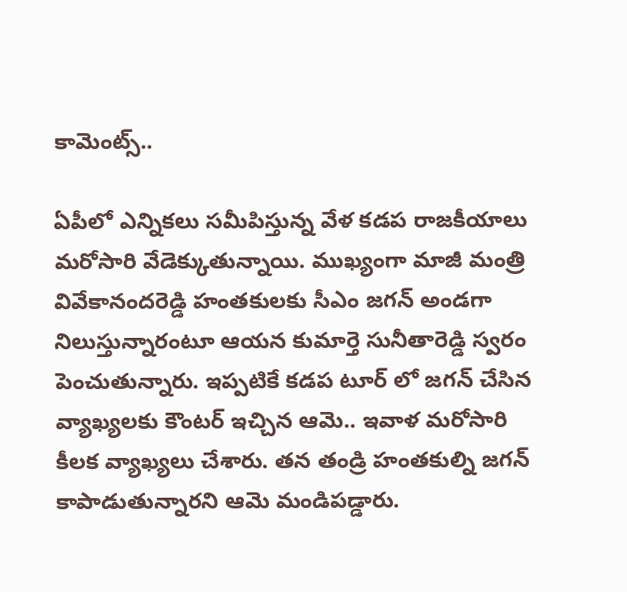కామెంట్స్..

ఏపీలో ఎన్నికలు సమీపిస్తున్న వేళ కడప రాజకీయాలు మరోసారి వేడెక్కుతున్నాయి. ముఖ్యంగా మాజీ మంత్రి వివేకానందరెడ్డి హంతకులకు సీఎం జగన్ అండగా నిలుస్తున్నారంటూ ఆయన కుమార్తె సునీతారెడ్డి స్వరం పెంచుతున్నారు. ఇప్పటికే కడప టూర్ లో జగన్ చేసిన వ్యాఖ్యలకు కౌంటర్ ఇచ్చిన ఆమె.. ఇవాళ మరోసారి కీలక వ్యాఖ్యలు చేశారు. తన తండ్రి హంతకుల్ని జగన్ కాపాడుతున్నారని ఆమె మండిపడ్డారు.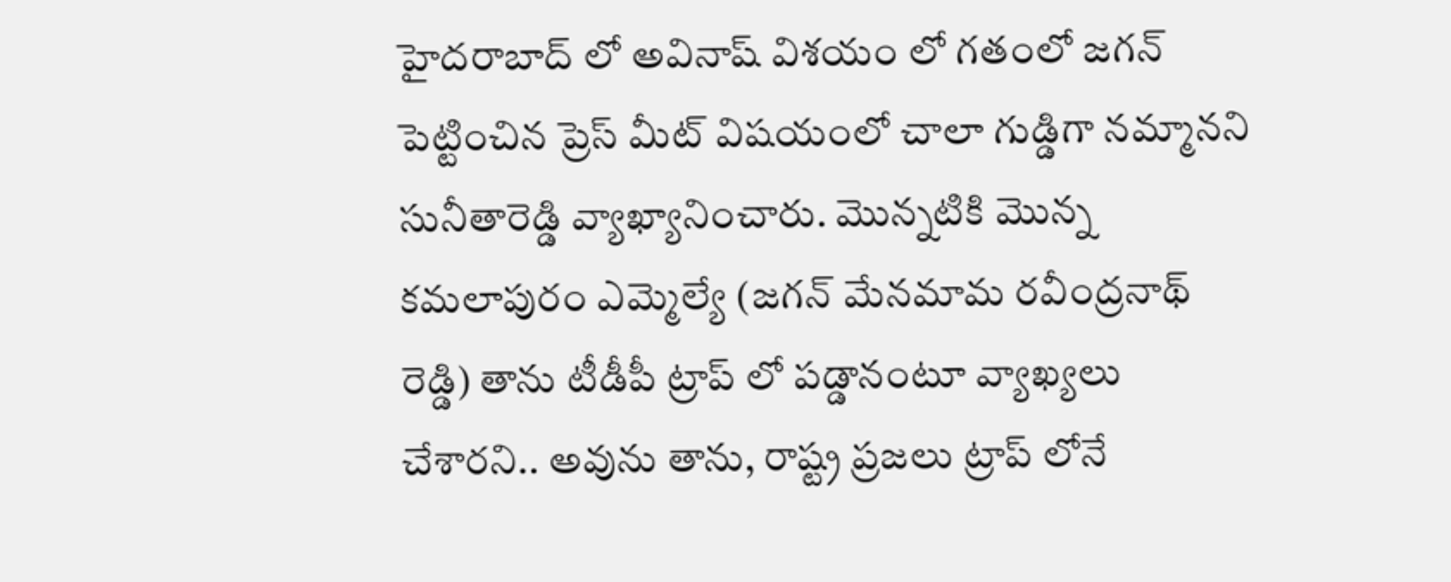హైదరాబాద్ లో అవినాష్ విశయం లో గతంలో జగన్ పెట్టించిన ప్రెస్ మీట్ విషయంలో చాలా గుడ్డిగా నమ్మానని సునీతారెడ్డి వ్యాఖ్యానించారు. మొన్నటికి మొన్న కమలాపురం ఎమ్మెల్యే (జగన్ మేనమామ రవీంద్రనాథ్ రెడ్డి) తాను టీడీపీ ట్రాప్ లో పడ్డానంటూ వ్యాఖ్యలు చేశారని.. అవును తాను, రాష్ట్ర ప్రజలు ట్రాప్ లోనే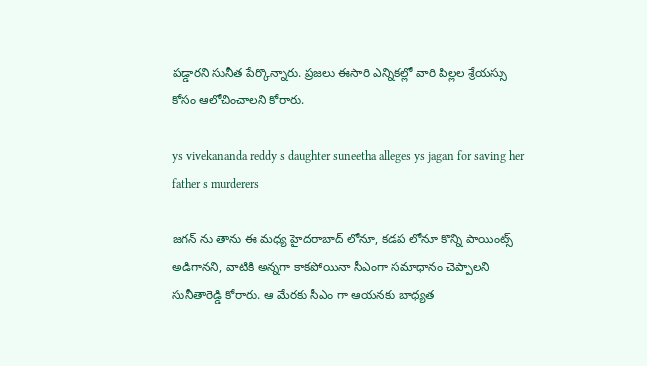పడ్డారని సునీత పేర్కొన్నారు. ప్రజలు ఈసారి ఎన్నికల్లో వారి పిల్లల శ్రేయస్సు కోసం ఆలోచించాలని కోరారు.

ys vivekananda reddy s daughter suneetha alleges ys jagan for saving her father s murderers

జగన్ ను తాను ఈ మధ్య హైదరాబాద్ లోనూ, కడప లోనూ కొన్ని పాయింట్స్ అడిగానని, వాటికి అన్నగా కాకపోయినా సీఎంగా సమాధానం చెప్పాలని సునీతారెడ్డి కోరారు. ఆ మేరకు సీఎం గా ఆయనకు బాధ్యత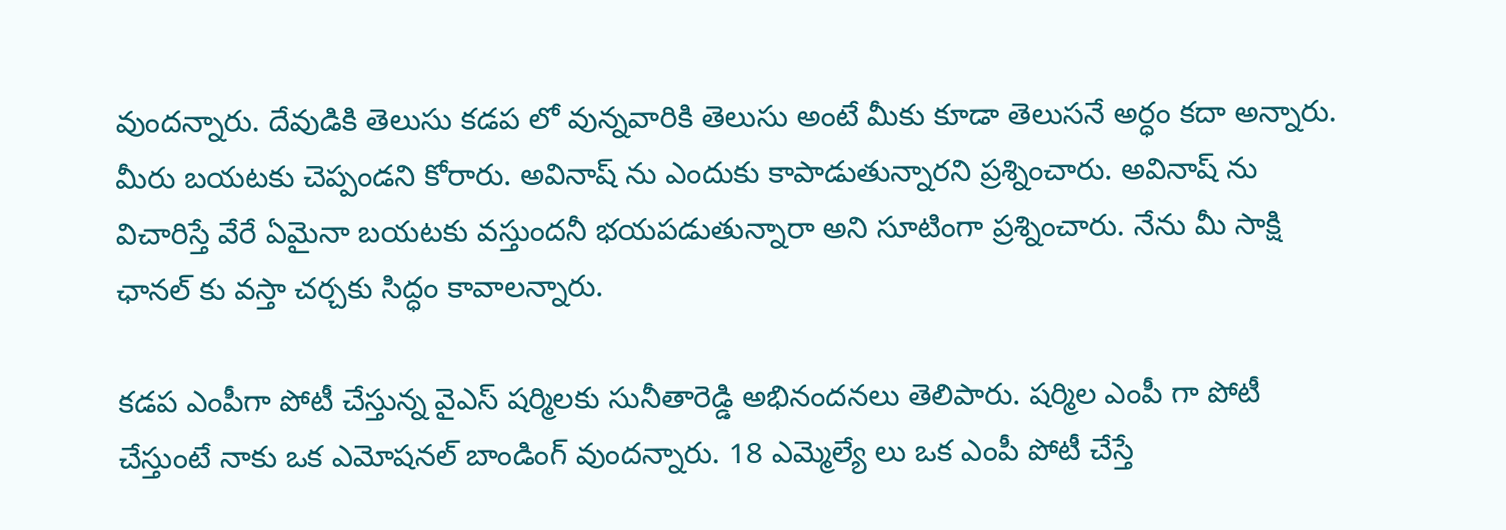వుందన్నారు. దేవుడికి తెలుసు కడప లో వున్నవారికి తెలుసు అంటే మీకు కూడా తెలుసనే అర్ధం కదా అన్నారు. మీరు బయటకు చెప్పండని కోరారు. అవినాష్ ను ఎందుకు కాపాడుతున్నారని ప్రశ్నించారు. అవినాష్ ను విచారిస్తే వేరే ఏమైనా బయటకు వస్తుందనీ భయపడుతున్నారా అని సూటింగా ప్రశ్నించారు. నేను మీ సాక్షి ఛానల్ కు వస్తా చర్చకు సిద్ధం కావాలన్నారు.

కడప ఎంపీగా పోటీ చేస్తున్న వైఎస్ షర్మిలకు సునీతారెడ్డి అభినందనలు తెలిపారు. షర్మిల ఎంపీ గా పోటీ చేస్తుంటే నాకు ఒక ఎమోషనల్ బాండింగ్ వుందన్నారు. 18 ఎమ్మెల్యే లు ఒక ఎంపీ పోటీ చేస్తే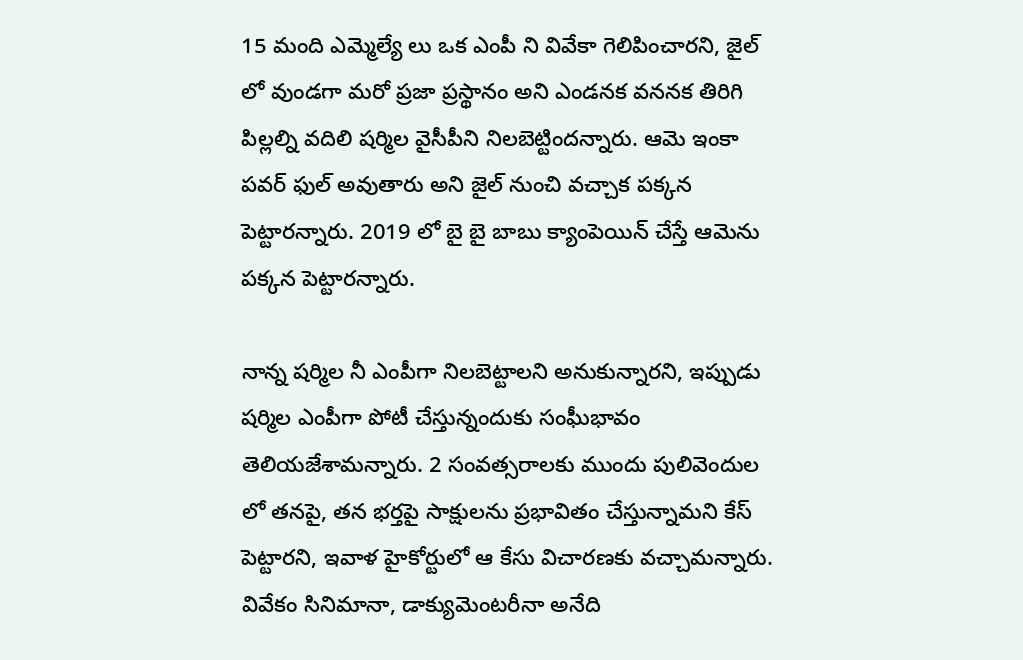15 మంది ఎమ్మెల్యే లు ఒక ఎంపీ ని వివేకా గెలిపించారని, జైల్ లో వుండగా మరో ప్రజా ప్రస్థానం అని ఎండనక వననక తిరిగి పిల్లల్ని వదిలి షర్మిల వైసీపీని నిలబెట్టిందన్నారు. ఆమె ఇంకా పవర్ ఫుల్ అవుతారు అని జైల్ నుంచి వచ్చాక పక్కన పెట్టారన్నారు. 2019 లో బై బై బాబు క్యాంపెయిన్ చేస్తే ఆమెను పక్కన పెట్టారన్నారు.

నాన్న షర్మిల నీ ఎంపీగా నిలబెట్టాలని అనుకున్నారని, ఇప్పుడు షర్మిల ఎంపీగా పోటీ చేస్తున్నందుకు సంఘీభావం తెలియజేశామన్నారు. 2 సంవత్సరాలకు ముందు పులివెందుల లో తనపై, తన భర్తపై సాక్షులను ప్రభావితం చేస్తున్నామని కేస్ పెట్టారని, ఇవాళ హైకోర్టులో ఆ కేసు విచారణకు వచ్చామన్నారు. వివేకం సినిమానా, డాక్యుమెంటరీనా అనేది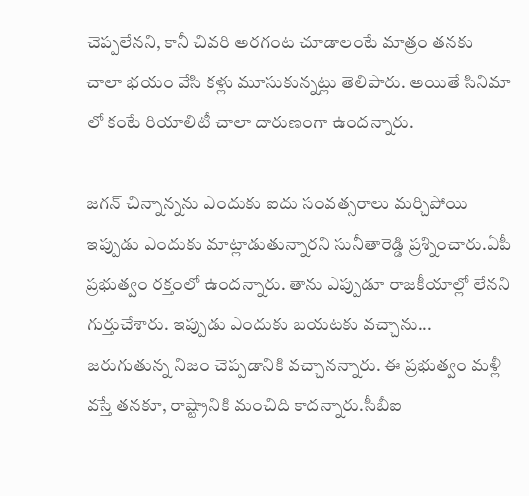చెప్పలేనని, కానీ చివరి అరగంట చూడాలంటే మాత్రం తనకు చాలా భయం వేసి కళ్లు మూసుకున్నట్లు తెలిపారు. అయితే సినిమా లో కంటే రియాలిటీ చాలా దారుణంగా ఉందన్నారు.

జగన్ చిన్నాన్నను ఎందుకు ఐదు సంవత్సరాలు మర్చిపోయి ఇప్పుడు ఎందుకు మాట్లాడుతున్నారని సునీతారెడ్డి ప్రశ్నించారు.ఏపీ ప్రభుత్వం రక్తంలో ఉందన్నారు. తాను ఎప్పుడూ రాజకీయాల్లో లేనని గుర్తుచేశారు. ఇప్పుడు ఎందుకు బయటకు వచ్చాను... జరుగుతున్న నిజం చెప్పడానికి వచ్చానన్నారు. ఈ ప్రభుత్వం మళ్లీ వస్తే తనకూ, రాష్ట్రానికి మంచిది కాదన్నారు.సీబీఐ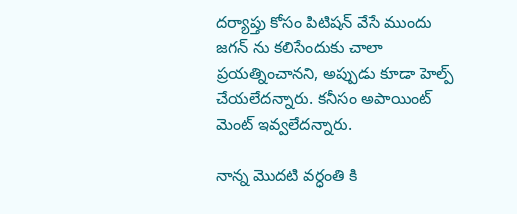దర్యాప్తు కోసం పిటిషన్ వేసే ముందు జగన్ ను కలిసేందుకు చాలా ప్రయత్నించానని, అప్పుడు కూడా హెల్ప్ చేయలేదన్నారు. కనీసం అపాయింట్ మెంట్ ఇవ్వలేదన్నారు.

నాన్న మొదటి వర్ధంతి కి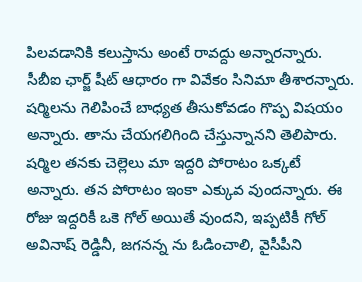పిలవడానికి కలుస్తాను అంటే రావద్దు అన్నారన్నారు. సీబీఐ ఛార్జ్ షీట్ ఆధారం గా వివేకం సినిమా తీశారన్నారు. షర్మిలను గెలిపించే బాధ్యత తీసుకోవడం గొప్ప విషయం అన్నారు. తాను చేయగలిగింది చేస్తున్నానని తెలిపారు. షర్మిల తనకు చెల్లెలు మా ఇద్దరి పోరాటం ఒక్కటే అన్నారు. తన పోరాటం ఇంకా ఎక్కువ వుందన్నారు. ఈ రోజు ఇద్దరికీ ఒకె గోల్ అయితే వుందని, ఇప్పటికీ గోల్ అవినాష్ రెడ్డినీ, జగనన్న ను ఓడించాలి, వైసీపీని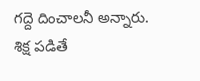గద్దె దించాలనీ అన్నారు.
శిక్ష పడితే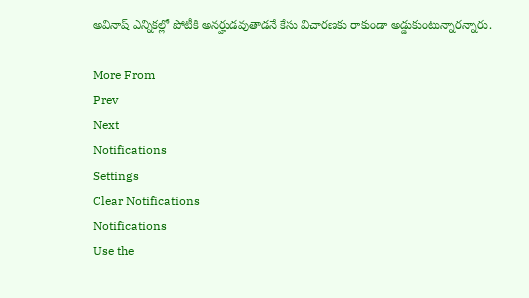అవినాష్ ఎన్నికల్లో పోటీకి అనర్హుడవుతాడనే కేసు విచారణకు రాకుండా అడ్డుకుంటున్నారన్నారు.

More From
Prev
Next
Notifications
Settings
Clear Notifications
Notifications
Use the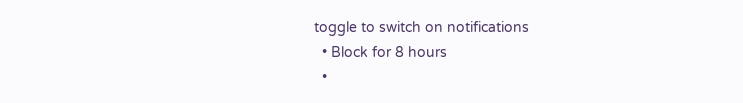toggle to switch on notifications
  • Block for 8 hours
  •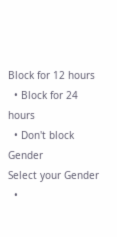Block for 12 hours
  • Block for 24 hours
  • Don't block
Gender
Select your Gender
  •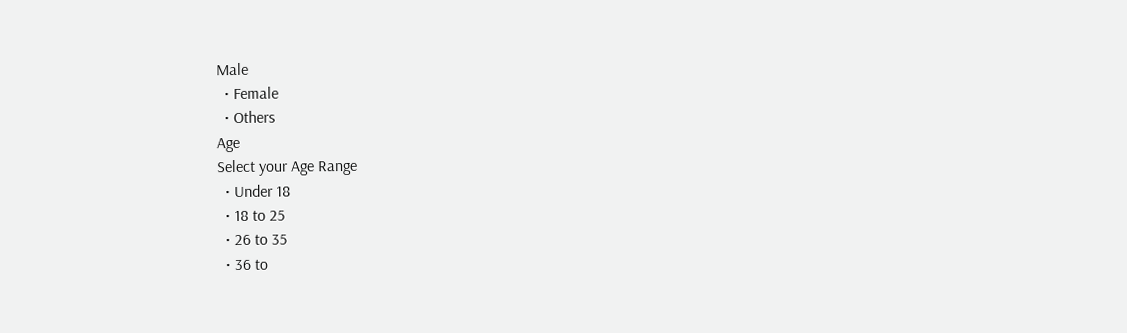Male
  • Female
  • Others
Age
Select your Age Range
  • Under 18
  • 18 to 25
  • 26 to 35
  • 36 to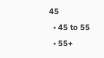45
  • 45 to 55
  • 55+